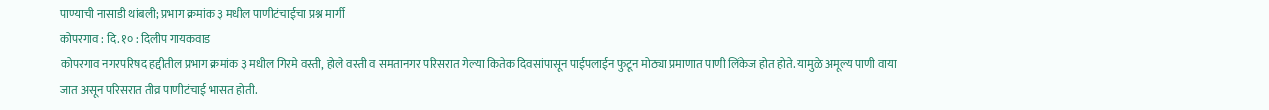पाण्याची नासाडी थांबली; प्रभाग क्रमांक ३ मधील पाणीटंचाईचा प्रश्न मार्गी
कोपरगाव : दि. १० : दिलीप गायकवाड
कोपरगाव नगरपरिषद हद्दीतील प्रभाग क्रमांक ३ मधील गिरमे वस्ती, होले वस्ती व समतानगर परिसरात गेल्या कितेक दिवसांपासून पाईपलाईन फुटून मोठ्या प्रमाणात पाणी लिंकेज होत होते. यामुळे अमूल्य पाणी वाया जात असून परिसरात तीव्र पाणीटंचाई भासत होती.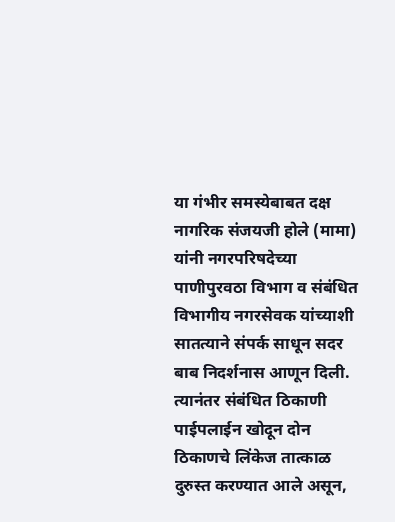या गंभीर समस्येबाबत दक्ष नागरिक संजयजी होले (मामा) यांनी नगरपरिषदेच्या पाणीपुरवठा विभाग व संबंधित विभागीय नगरसेवक यांच्याशी सातत्याने संपर्क साधून सदर बाब निदर्शनास आणून दिली. त्यानंतर संबंधित ठिकाणी पाईपलाईन खोदून दोन ठिकाणचे लिंकेज तात्काळ दुरुस्त करण्यात आले असून,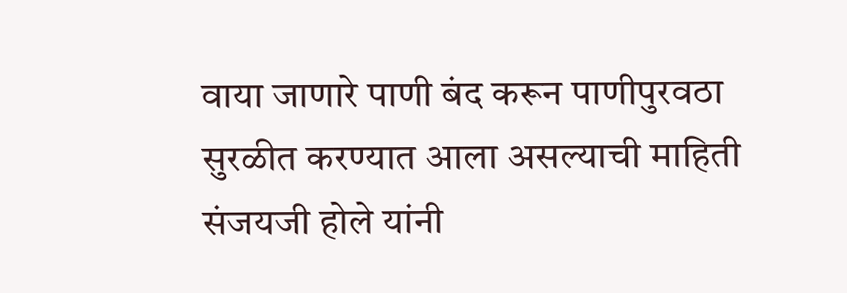वाया जाणारे पाणी बंद करून पाणीपुरवठा सुरळीत करण्यात आला असल्याची माहिती संजयजी होले यांनी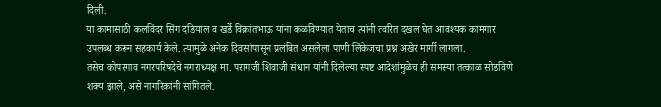दिली.
या कामासाठी कलविंदर सिंग दडियाल व खर्डे विक्रांतभाऊ यांना कळविण्यात येताच त्यांनी त्वरित दखल घेत आवश्यक कामगार उपलब्ध करून सहकार्य केले. त्यामुळे अनेक दिवसांपासून प्रलंबित असलेला पाणी लिंकेजचा प्रश्न अखेर मार्गी लागला.
तसेच कोपरगाव नगरपरिषदेचे नगराध्यक्ष मा. परागजी शिवाजी संधान यांनी दिलेल्या स्पष्ट आदेशांमुळेच ही समस्या तत्काळ सोडविणे शक्य झाले, असे नागरिकांनी सांगितले.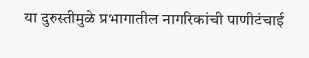या दुरुस्तीमुळे प्रभागातील नागरिकांची पाणीटंचाई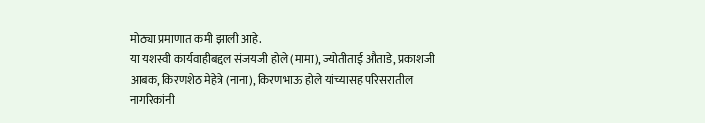मोठ्या प्रमाणात कमी झाली आहे.
या यशस्वी कार्यवाहीबद्दल संजयजी होले (मामा), ज्योतीताई औताडे, प्रकाशजी आबक, किरणशेठ मेहेत्रे (नाना), किरणभाऊ होले यांच्यासह परिसरातील नागरिकांनी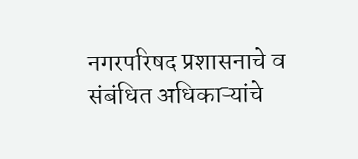नगरपरिषद प्रशासनाचे व संबंधित अधिकाऱ्यांचे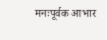मनःपूर्वक आभार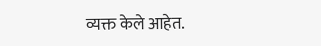व्यक्त केले आहेत.